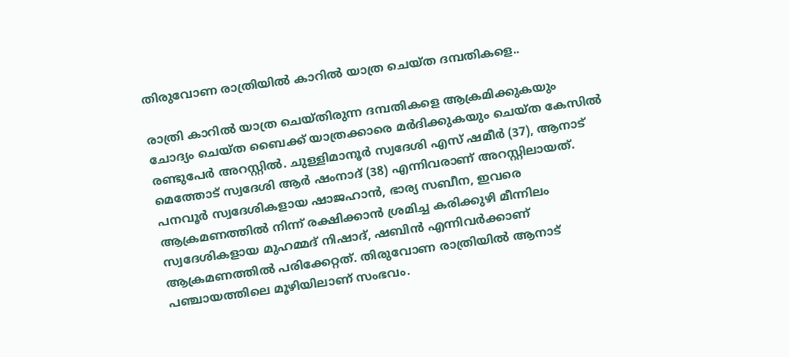തിരുവോണ രാത്രിയിൽ കാറിൽ യാത്ര ചെയ്ത ദമ്പതികളെ..

രാത്രി കാറിൽ യാത്ര ചെയ്തിരുന്ന ദമ്പതികളെ ആക്രമിക്കുകയും ചോദ്യം ചെയ്ത ബൈക്ക് യാത്രക്കാരെ മർദിക്കുകയും ചെയ്ത കേസിൽ രണ്ടുപേർ അറസ്റ്റിൽ. ചുള്ളിമാനൂർ സ്വദേശി എസ് ഷമീർ (37), ആനാട് മെത്തോട് സ്വദേശി ആർ ഷംനാദ് (38) എന്നിവരാണ് അറസ്റ്റിലായത്. പനവൂർ സ്വദേശികളായ ഷാജഹാൻ, ഭാര്യ സബീന, ഇവരെ ആക്രമണത്തിൽ നിന്ന്‌ രക്ഷിക്കാൻ ശ്രമിച്ച കരിക്കുഴി മീന്നിലം സ്വദേശികളായ മുഹമ്മദ് നിഷാദ്, ഷബിൻ എന്നിവർക്കാണ് ആക്രമണത്തിൽ പരിക്കേറ്റത്. തിരുവോണ രാത്രിയിൽ ആനാട് പഞ്ചായത്തിലെ മൂഴിയിലാണ് സംഭവം.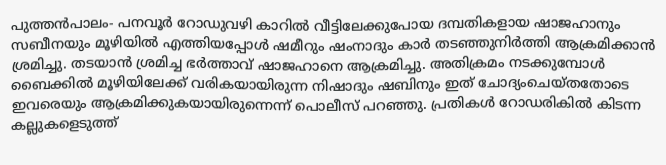പുത്തൻപാലം- പനവൂർ റോഡുവഴി കാറിൽ വീട്ടിലേക്കുപോയ ദമ്പതികളായ ഷാജഹാനും സബീനയും മൂഴിയിൽ എത്തിയപ്പോൾ ഷമീറും ഷംനാദും കാർ തടഞ്ഞുനിർത്തി ആക്രമിക്കാൻ ശ്രമിച്ചു. തടയാൻ ശ്രമിച്ച ഭർത്താവ് ഷാജഹാനെ ആക്രമിച്ചു. അതിക്രമം നടക്കുമ്പോൾ ബൈക്കിൽ മൂഴിയിലേക്ക് വരികയായിരുന്ന നിഷാദും ഷബിനും ഇത്‌ ചോദ്യംചെയ്തതോടെ ഇവരെയും ആക്രമിക്കുകയായിരുന്നെന്ന് പൊലീസ് പറഞ്ഞു. പ്രതികൾ റോഡരികിൽ കിടന്ന കല്ലുകളെടുത്ത്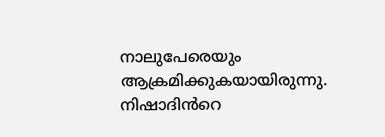നാലുപേരെയും ആക്രമിക്കുകയായിരുന്നു. നിഷാദിൻറെ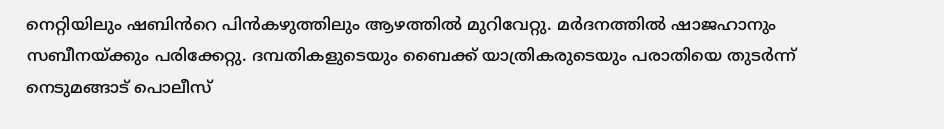നെറ്റിയിലും ഷബിൻറെ പിൻകഴുത്തിലും ആഴത്തിൽ മുറിവേറ്റു. മർദനത്തിൽ ഷാജഹാനും സബീനയ്‌ക്കും പരിക്കേറ്റു. ദമ്പതികളുടെയും ബൈക്ക് യാത്രികരുടെയും പരാതിയെ തുടർന്ന് നെടുമങ്ങാട് പൊലീസ്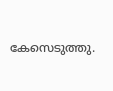കേസെടുത്തു.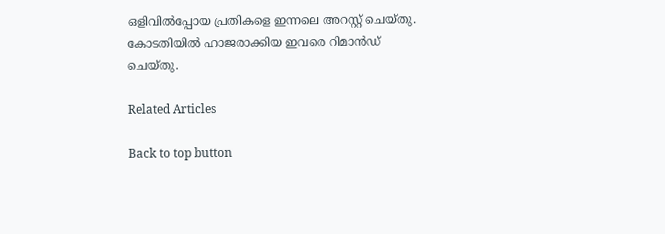ഒളിവിൽപ്പോയ പ്രതികളെ ഇന്നലെ അറസ്റ്റ്‌ ചെയ്തു. കോടതിയിൽ ഹാജരാക്കിയ ഇവരെ റിമാൻഡ് ചെയ്തു.

Related Articles

Back to top button